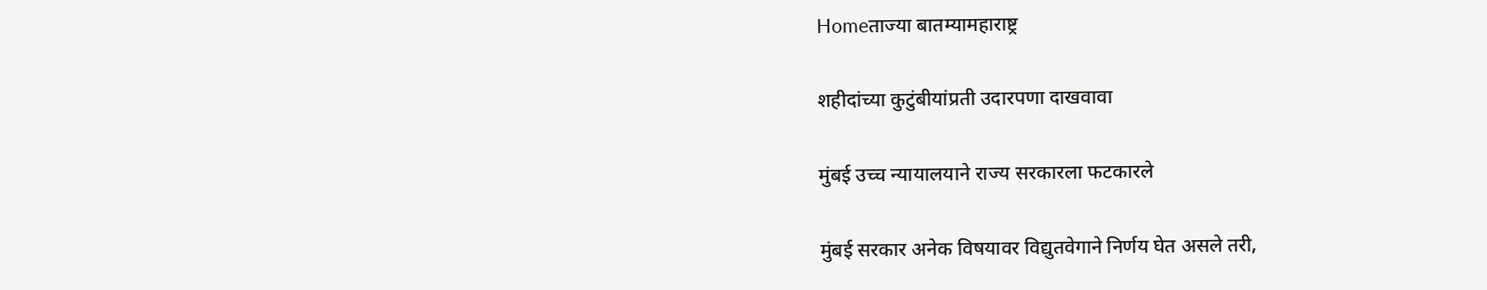Homeताज्या बातम्यामहाराष्ट्र

शहीदांच्या कुटुंबीयांप्रती उदारपणा दाखवावा

मुंबई उच्च न्यायालयाने राज्य सरकारला फटकारले

मुंबई सरकार अनेक विषयावर विद्युतवेगाने निर्णय घेत असले तरी,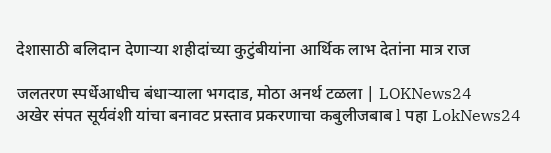देशासाठी बलिदान देणार्‍या शहीदांच्या कुटुंबीयांना आर्थिक लाभ देतांना मात्र राज

जलतरण स्पर्धेआधीच बंधाऱ्याला भगदाड, मोठा अनर्थ टळला | LOKNews24
अखेर संपत सूर्यवंशी यांचा बनावट प्रस्ताव प्रकरणाचा कबुलीजबाब l पहा LokNews24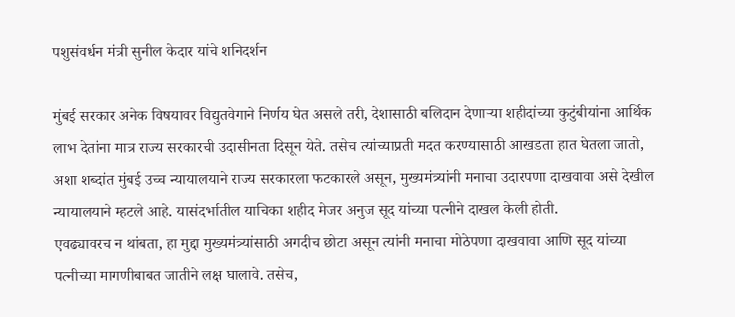पशुसंवर्धन मंत्री सुनील केदार यांचे शनिदर्शन

मुंबई सरकार अनेक विषयावर विद्युतवेगाने निर्णय घेत असले तरी, देशासाठी बलिदान देणार्‍या शहीदांच्या कुटुंबीयांना आर्थिक लाभ देतांना मात्र राज्य सरकारची उदासीनता दिसून येते. तसेच त्यांच्याप्रती मदत करण्यासाठी आखडता हात घेतला जातो, अशा शब्दांत मुंबई उच्च न्यायालयाने राज्य सरकारला फटकारले असून, मुख्यमंत्र्यांनी मनाचा उदारपणा दाखवावा असे देखील न्यायालयाने म्हटले आहे. यासंदर्भातील याचिका शहीद मेजर अनुज सूद यांच्या पत्नीने दाखल केली होती.
एवढ्यावरच न थांबता, हा मुद्दा मुख्यमंत्र्यांसाठी अगदीच छोटा असून त्यांनी मनाचा मोठेपणा दाखवावा आणि सूद यांच्या पत्नीच्या मागणीबाबत जातीने लक्ष घालावे. तसेच,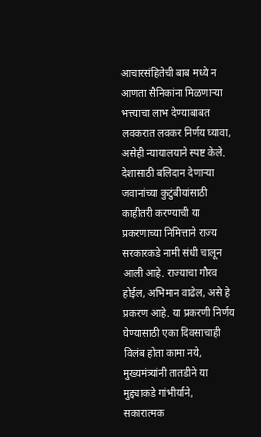आचारसंहितेची बाब मध्ये न आणता सैनिकांना मिळणार्‍या भत्त्याचा लाभ देण्याबाबत लवकरात लवकर निर्णय घ्यावा, असेही न्यायालयाने स्पष्ट केले. देशासाठी बलिदान देणार्‍या जवानांच्या कुटुंबीयांसाठी काहीतरी करण्याची या प्रकरणाच्या निमित्ताने राज्य सरकारकडे नामी संधी चालून आली आहे. राज्याचा गौरव होईल, अभिमान वाढेल, असे हे प्रकरण आहे. या प्रकरणी निर्णय घेण्यासाठी एका दिवसाचाही विलंब होता कामा नये, मुख्यमंत्र्यांनी तातडीने या मुद्द्याकडे गांभीर्याने, सकारात्मक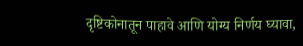दृष्टिकोनातून पाहावे आणि योग्य निर्णय घ्यावा,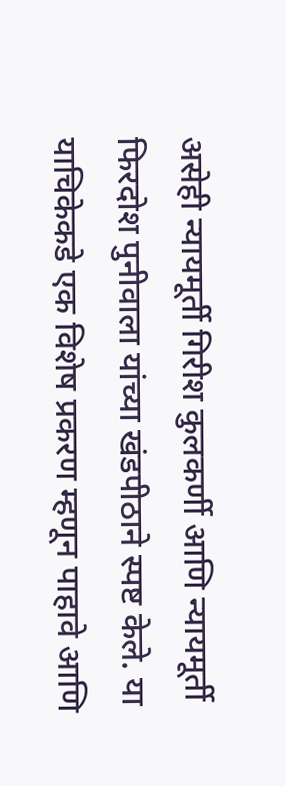असेही न्यायमूर्ती गिरीश कुलकर्णी आणि न्यायमूर्ती फिरदोश पुनीवाला यांच्या खंडपीठाने स्पष्ट केले. या याचिकेकडे एक विशेष प्रकरण म्हणून पाहावे आणि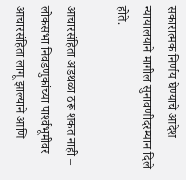सकारात्मक निर्णय घेण्याचे आदेश न्यायालयाने मागील सुनावणीदरम्यान दिले होते.

आचारसंहिता अडथळा ठरू शकत नाही – लोकसभा निवडणुकांच्या पार्श्‍वभूमीवर आचारसंहिता लागू झाल्याने आणि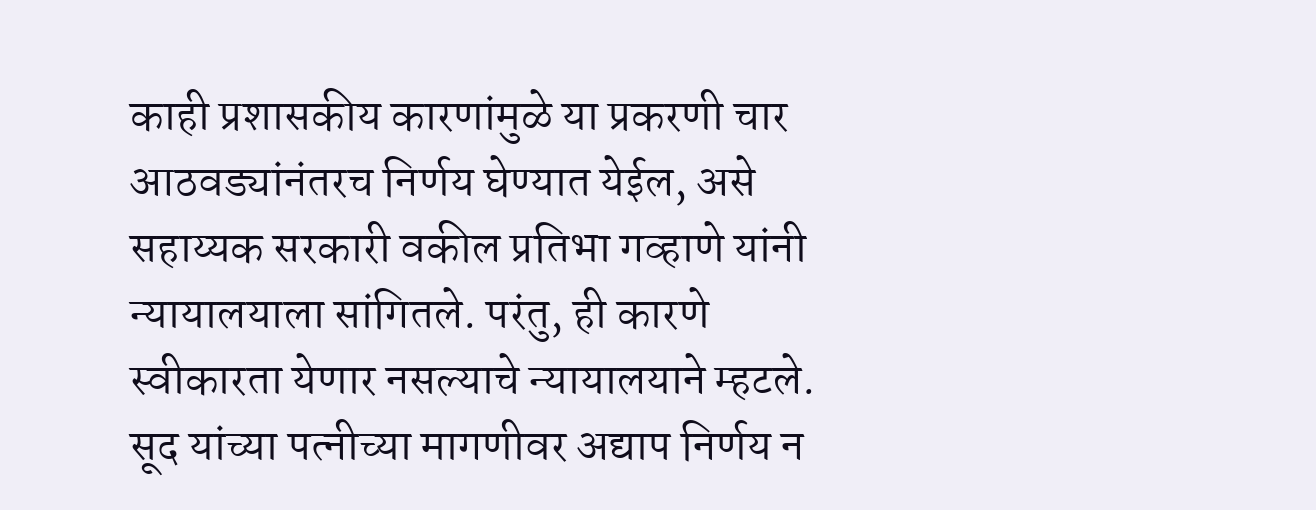काही प्रशासकीय कारणांमुळे या प्रकरणी चार आठवड्यांनंतरच निर्णय घेण्यात येईल, असे सहाय्यक सरकारी वकील प्रतिभा गव्हाणे यांनी न्यायालयाला सांगितले. परंतु, ही कारणे स्वीकारता येणार नसल्याचे न्यायालयाने म्हटले. सूद यांच्या पत्नीच्या मागणीवर अद्याप निर्णय न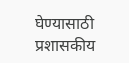घेण्यासाठी प्रशासकीय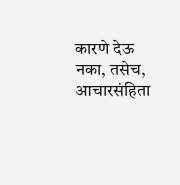कारणे देऊ नका, तसेच, आचारसंहिता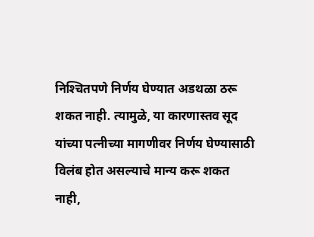निश्‍चितपणे निर्णय घेण्यात अडथळा ठरू शकत नाही. त्यामुळे, या कारणास्तव सूद यांच्या पत्नीच्या मागणीवर निर्णय घेण्यासाठी विलंब होत असल्याचे मान्य करू शकत नाही,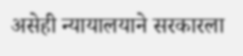असेही न्यायालयाने सरकारला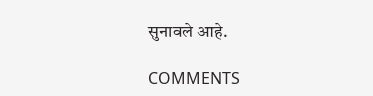सुनावले आहे.

COMMENTS